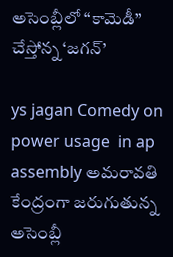అసెంబ్లీలో “కామెడీ” చేస్తోన్న ‘జగన్’

ys jagan Comedy on power usage  in ap assembly అమరావతి కేంద్రంగా జరుగుతున్న అసెంబ్లీ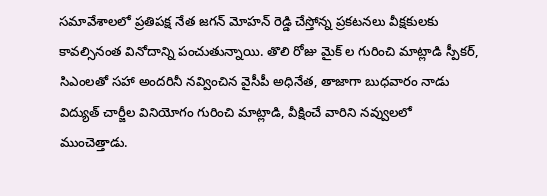సమావేశాలలో ప్రతిపక్ష నేత జగన్ మోహన్ రెడ్డి చేస్తోన్న ప్రకటనలు వీక్షకులకు కావల్సినంత వినోదాన్ని పంచుతున్నాయి. తొలి రోజు మైక్ ల గురించి మాట్లాడి స్పీకర్, సిఎంలతో సహా అందరినీ నవ్వించిన వైసీపీ అధినేత, తాజాగా బుధవారం నాడు విద్యుత్ చార్జీల వినియోగం గురించి మాట్లాడి, వీక్షించే వారిని నవ్వులలో ముంచెత్తాడు.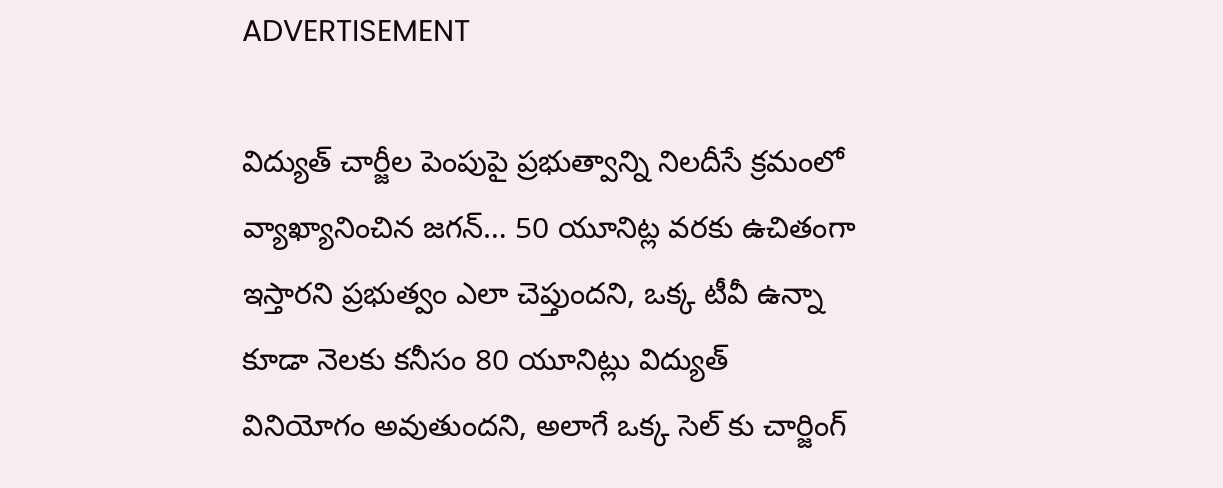ADVERTISEMENT

విద్యుత్ చార్జీల పెంపుపై ప్రభుత్వాన్ని నిలదీసే క్రమంలో వ్యాఖ్యానించిన జగన్… 50 యూనిట్ల వరకు ఉచితంగా ఇస్తారని ప్రభుత్వం ఎలా చెప్తుందని, ఒక్క టీవీ ఉన్నా కూడా నెలకు కనీసం 80 యూనిట్లు విద్యుత్ వినియోగం అవుతుందని, అలాగే ఒక్క సెల్ కు చార్జింగ్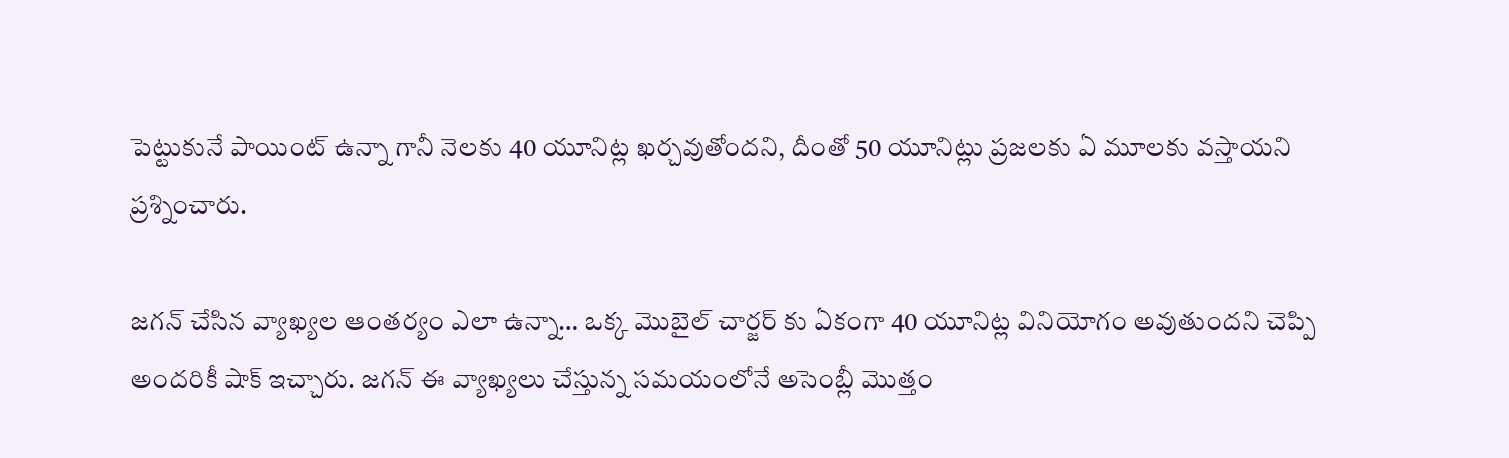పెట్టుకునే పాయింట్ ఉన్నా గానీ నెలకు 40 యూనిట్ల ఖర్చవుతోందని, దీంతో 50 యూనిట్లు ప్రజలకు ఏ మూలకు వస్తాయని ప్రశ్నించారు.

జగన్ చేసిన వ్యాఖ్యల ఆంతర్యం ఎలా ఉన్నా… ఒక్క మొబైల్ చార్జర్ కు ఏకంగా 40 యూనిట్ల వినియోగం అవుతుందని చెప్పి అందరికీ షాక్ ఇచ్చారు. జగన్ ఈ వ్యాఖ్యలు చేస్తున్న సమయంలోనే అసెంబ్లీ మొత్తం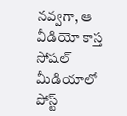నవ్వగా, ఆ వీడియో కాస్త సోషల్ మీడియాలో పోస్ట్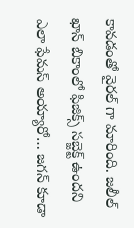కావడంతో వైరల్ గా మారింది. జలీల్ ఖాన్ బికాంలో ఫిజిక్స్ సబ్జెక్ట్ ఉందని ఎలా ఫేమస్ అయ్యారో… జగన్ కూడా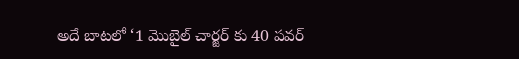అదే బాటలో ‘1 మొబైల్ చార్జర్ కు 40 పవర్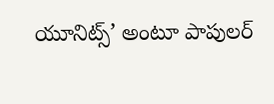యూనిట్స్’ అంటూ పాపులర్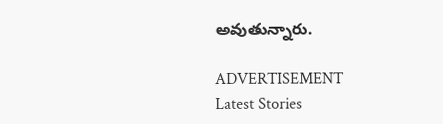అవుతున్నారు.

ADVERTISEMENT
Latest Stories